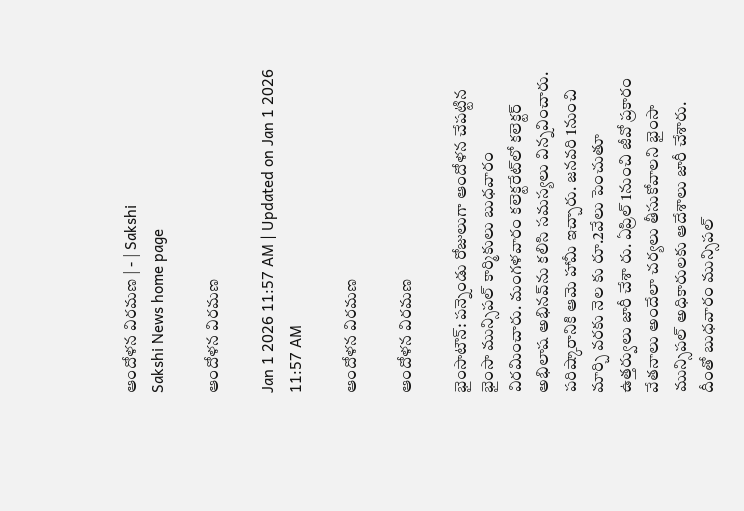ఆందోళన విరమణ | - | Sakshi
Sakshi News home page

ఆందోళన విరమణ

Jan 1 2026 11:57 AM | Updated on Jan 1 2026 11:57 AM

ఆందోళన విరమణ

ఆందోళన విరమణ

భైంసాటౌన్‌: పన్నెండు రోజులుగా ఆందోళన చేపట్టిన భైంసా మున్సిపల్‌ కార్మికులు బుధవారం విరమించారు. మంగళవారం కలెక్టరేట్‌లో కలెక్టర్‌ అభిలాష అభినవ్‌ను కలిసి సమస్యలు విన్నవించారు. పరిష్కారానికి ఆమె హామీ ఇచ్చారు. జనవరి 1నుంచి మార్చి వరకు నెల కు రూ.2వేలు పెంచుతూ ఉత్తర్వులు జారీ చేశా రు. ఏప్రిల్‌ 1నుంచి జీవో ప్రకారం వేతనాలు అందేలా చర్యలు తీసుకోవాలని భైంసా మున్సిపల్‌ అధికారులకు ఆదేశాలు జారీ చేశారు. దీంతో బుధవారం మున్సిపల్‌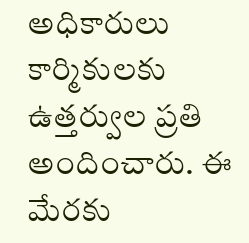అధికారులు కార్మికులకు ఉత్తర్వుల ప్రతి అందించారు. ఈ మేరకు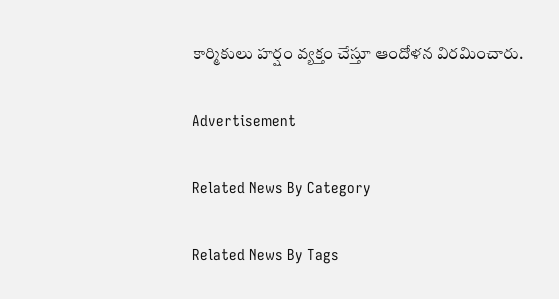కార్మికులు హర్షం వ్యక్తం చేస్తూ ఆందోళన విరమించారు.

Advertisement

Related News By Category

Related News By Tags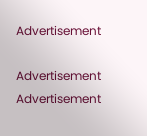Advertisement

Advertisement
Advertisement